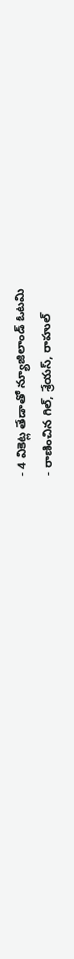- 4 వికెట్ల తేడాతో న్యూజిలాండ్ ఓటమి
- రాణించిన గిల్, శ్రేయస్, రాహుల్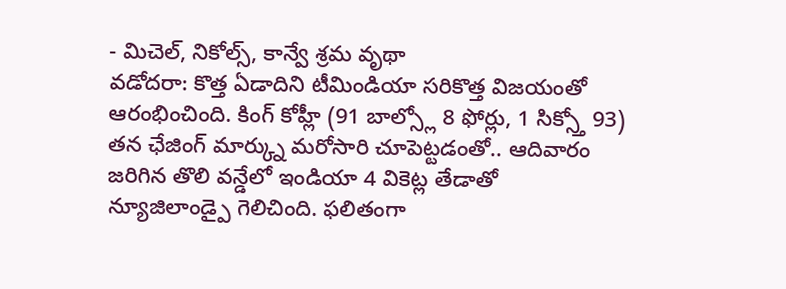- మిచెల్, నికోల్స్, కాన్వే శ్రమ వృథా
వడోదరా: కొత్త ఏడాదిని టీమిండియా సరికొత్త విజయంతో ఆరంభించింది. కింగ్ కోహ్లీ (91 బాల్స్లో 8 ఫోర్లు, 1 సిక్స్తో 93) తన ఛేజింగ్ మార్క్ను మరోసారి చూపెట్టడంతో.. ఆదివారం జరిగిన తొలి వన్డేలో ఇండియా 4 వికెట్ల తేడాతో న్యూజిలాండ్పై గెలిచింది. ఫలితంగా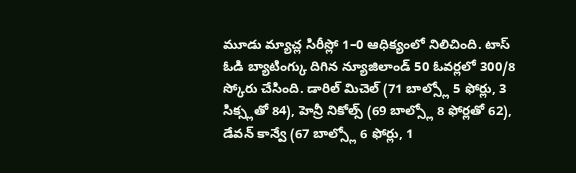మూడు మ్యాచ్ల సిరీస్లో 1–0 ఆధిక్యంలో నిలిచింది. టాస్ ఓడి బ్యాటింగ్కు దిగిన న్యూజిలాండ్ 50 ఓవర్లలో 300/8 స్కోరు చేసింది. డారిల్ మిచెల్ (71 బాల్స్లో 5 ఫోర్లు, 3 సిక్స్లతో 84), హెన్రీ నికోల్స్ (69 బాల్స్లో 8 ఫోర్లతో 62), డేవన్ కాన్వే (67 బాల్స్లో 6 ఫోర్లు, 1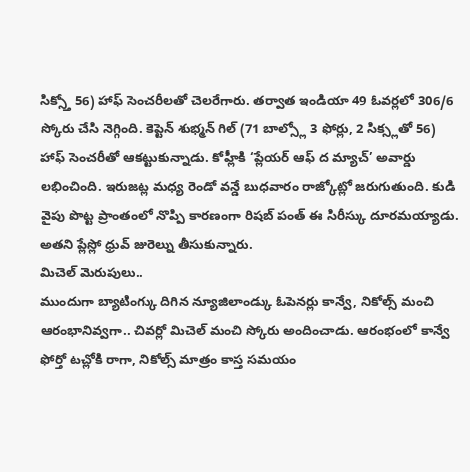సిక్స్తో 56) హాఫ్ సెంచరీలతో చెలరేగారు. తర్వాత ఇండియా 49 ఓవర్లలో 306/6 స్కోరు చేసి నెగ్గింది. కెప్టెన్ శుభ్మన్ గిల్ (71 బాల్స్లో 3 ఫోర్లు, 2 సిక్స్లతో 56) హాఫ్ సెంచరీతో ఆకట్టుకున్నాడు. కోహ్లీకి ‘ప్లేయర్ ఆఫ్ ద మ్యాచ్’ అవార్డు లభించింది. ఇరుజట్ల మధ్య రెండో వన్డే బుధవారం రాజ్కోట్లో జరుగుతుంది. కుడి వైపు పొట్ట ప్రాంతంలో నొప్పి కారణంగా రిషబ్ పంత్ ఈ సిరీస్కు దూరమయ్యాడు. అతని ప్లేస్లో ధ్రువ్ జురెల్ను తీసుకున్నారు.
మిచెల్ మెరుపులు..
ముందుగా బ్యాటింగ్కు దిగిన న్యూజిలాండ్కు ఓపెనర్లు కాన్వే, నికోల్స్ మంచి ఆరంభానివ్వగా.. చివర్లో మిచెల్ మంచి స్కోరు అందించాడు. ఆరంభంలో కాన్వే ఫోర్తో టచ్లోకి రాగా, నికోల్స్ మాత్రం కాస్త సమయం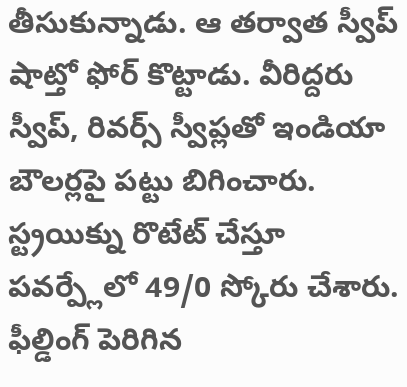తీసుకున్నాడు. ఆ తర్వాత స్వీప్ షాట్తో ఫోర్ కొట్టాడు. వీరిద్దరు స్వీప్, రివర్స్ స్వీప్లతో ఇండియా బౌలర్లపై పట్టు బిగించారు. స్ట్రయిక్ను రొటేట్ చేస్తూ పవర్ప్లేలో 49/0 స్కోరు చేశారు. ఫీల్డింగ్ పెరిగిన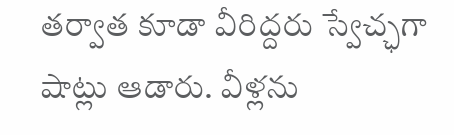తర్వాత కూడా వీరిద్దరు స్వేచ్ఛగా షాట్లు ఆడారు. వీళ్లను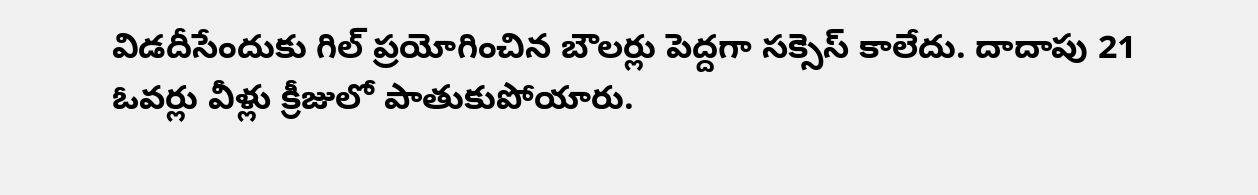విడదీసేందుకు గిల్ ప్రయోగించిన బౌలర్లు పెద్దగా సక్సెస్ కాలేదు. దాదాపు 21 ఓవర్లు వీళ్లు క్రీజులో పాతుకుపోయారు.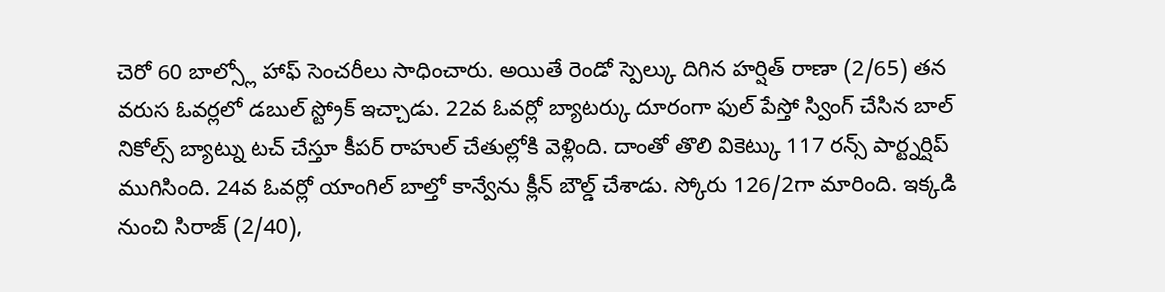చెరో 60 బాల్స్లో హాఫ్ సెంచరీలు సాధించారు. అయితే రెండో స్పెల్కు దిగిన హర్షిత్ రాణా (2/65) తన వరుస ఓవర్లలో డబుల్ స్ట్రోక్ ఇచ్చాడు. 22వ ఓవర్లో బ్యాటర్కు దూరంగా ఫుల్ పేస్తో స్వింగ్ చేసిన బాల్ నికోల్స్ బ్యాట్ను టచ్ చేస్తూ కీపర్ రాహుల్ చేతుల్లోకి వెళ్లింది. దాంతో తొలి వికెట్కు 117 రన్స్ పార్ట్నర్షిప్ ముగిసింది. 24వ ఓవర్లో యాంగిల్ బాల్తో కాన్వేను క్లీన్ బౌల్డ్ చేశాడు. స్కోరు 126/2గా మారింది. ఇక్కడి నుంచి సిరాజ్ (2/40),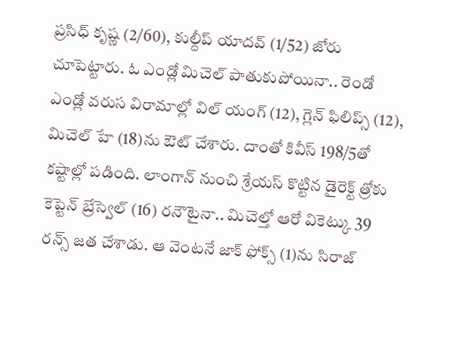ప్రసిధ్ కృష్ణ (2/60), కుల్దీప్ యాదవ్ (1/52) జోరు చూపెట్టారు. ఓ ఎండ్లో మిచెల్ పాతుకుపోయినా.. రెండో ఎండ్లో వరుస విరామాల్లో విల్ యంగ్ (12), గ్లెన్ ఫిలిప్స్ (12), మిచెల్ హే (18)ను ఔట్ చేశారు. దాంతో కివీస్ 198/5తో కష్టాల్లో పడింది. లాంగాన్ నుంచి శ్రేయస్ కొట్టిన డైరెక్ట్ త్రోకు కెప్టెన్ బ్రేస్వెల్ (16) రనౌటైనా.. మిచెల్తో ఆరో వికెట్కు 39 రన్స్ జత చేశాడు. ఆ వెంటనే జాక్ ఫోక్స్ (1)ను సిరాజ్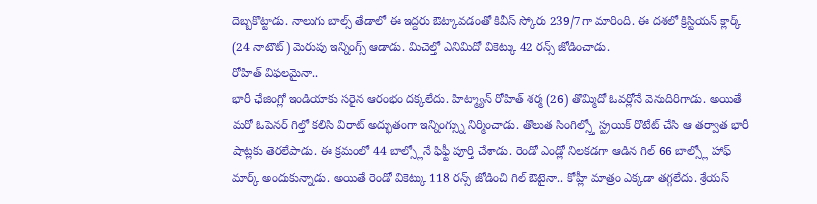దెబ్బకొట్టాడు. నాలుగు బాల్స్ తేడాలో ఈ ఇద్దరు ఔట్కావడంతో కివీస్ స్కోరు 239/7గా మారింది. ఈ దశలో క్రిస్టియన్ క్లార్క్ (24 నాటౌట్) మెరుపు ఇన్నింగ్స్ ఆడాడు. మిచెల్తో ఎనిమిదో వికెట్కు 42 రన్స్ జోడించాడు.
రోహిత్ విఫలమైనా..
భారీ ఛేజింగ్లో ఇండియాకు సరైన ఆరంభం దక్కలేదు. హిట్మ్యాన్ రోహిత్ శర్మ (26) తొమ్మిదో ఓవర్లోనే వెనుదిరిగాడు. అయితే మరో ఓపెనర్ గిల్తో కలిసి విరాట్ అద్భుతంగా ఇన్నింగ్స్ను నిర్మించాడు. తొలుత సింగిల్స్తో స్ట్రయిక్ రొటేట్ చేసి ఆ తర్వాత భారీ షాట్లకు తెరలేపాడు. ఈ క్రమంలో 44 బాల్స్లోనే ఫిఫ్టీ పూర్తి చేశాడు. రెండో ఎండ్లో నిలకడగా ఆడిన గిల్ 66 బాల్స్లో హాఫ్ మార్క్ అందుకున్నాడు. అయితే రెండో వికెట్కు 118 రన్స్ జోడించి గిల్ ఔటైనా.. కోహ్లీ మాత్రం ఎక్కడా తగ్గలేదు. శ్రేయస్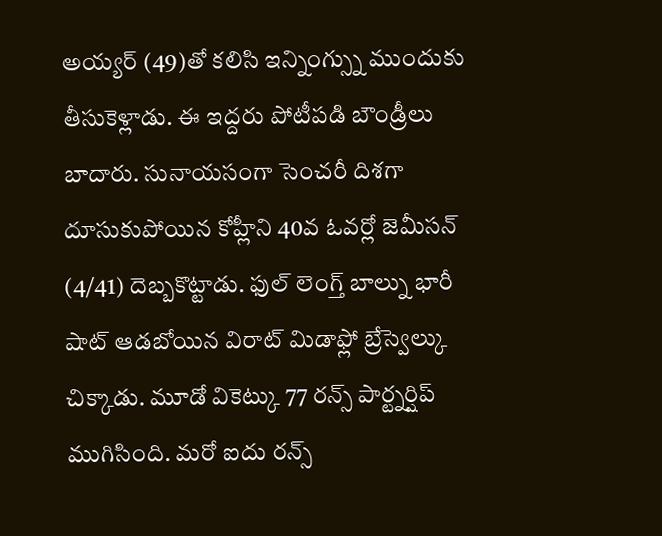అయ్యర్ (49)తో కలిసి ఇన్నింగ్స్ను ముందుకు తీసుకెళ్లాడు. ఈ ఇద్దరు పోటీపడి బౌండ్రీలు బాదారు. సునాయసంగా సెంచరీ దిశగా దూసుకుపోయిన కోహ్లీని 40వ ఓవర్లో జెమీసన్ (4/41) దెబ్బకొట్టాడు. ఫుల్ లెంగ్త్ బాల్ను భారీ షాట్ ఆడబోయిన విరాట్ మిడాఫ్లో బ్రేస్వెల్కు చిక్కాడు. మూడో వికెట్కు 77 రన్స్ పార్ట్నర్షిప్ ముగిసింది. మరో ఐదు రన్స్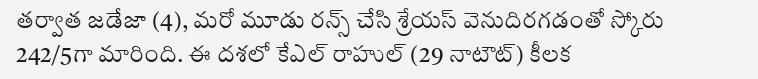తర్వాత జడేజా (4), మరో మూడు రన్స్ చేసి శ్రేయస్ వెనుదిరగడంతో స్కోరు 242/5గా మారింది. ఈ దశలో కేఎల్ రాహుల్ (29 నాటౌట్) కీలక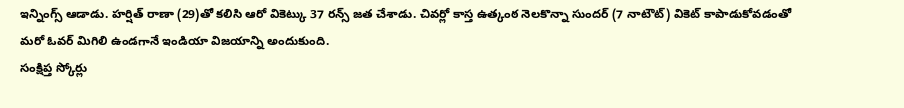ఇన్నింగ్స్ ఆడాడు. హర్షిత్ రాణా (29)తో కలిసి ఆరో వికెట్కు 37 రన్స్ జత చేశాడు. చివర్లో కాస్త ఉత్కంఠ నెలకొన్నా సుందర్ (7 నాటౌట్) వికెట్ కాపాడుకోవడంతో మరో ఓవర్ మిగిలి ఉండగానే ఇండియా విజయాన్ని అందుకుంది.
సంక్షిప్త స్కోర్లు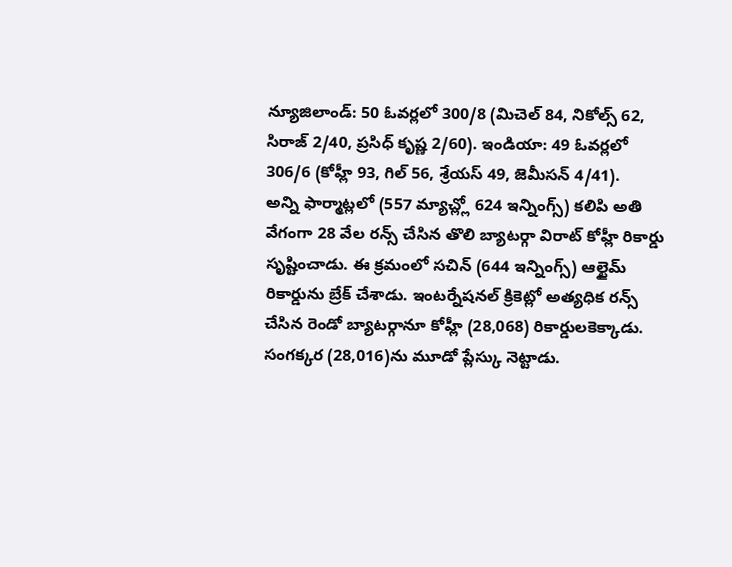న్యూజిలాండ్: 50 ఓవర్లలో 300/8 (మిచెల్ 84, నికోల్స్ 62, సిరాజ్ 2/40, ప్రసిధ్ కృష్ణ 2/60). ఇండియా: 49 ఓవర్లలో 306/6 (కోహ్లీ 93, గిల్ 56, శ్రేయస్ 49, జెమీసన్ 4/41).
అన్ని ఫార్మాట్లలో (557 మ్యాచ్ల్లో 624 ఇన్నింగ్స్) కలిపి అతి వేగంగా 28 వేల రన్స్ చేసిన తొలి బ్యాటర్గా విరాట్ కోహ్లీ రికార్డు సృష్టించాడు. ఈ క్రమంలో సచిన్ (644 ఇన్నింగ్స్) ఆల్టైమ్ రికార్డును బ్రేక్ చేశాడు. ఇంటర్నేషనల్ క్రికెట్లో అత్యధిక రన్స్ చేసిన రెండో బ్యాటర్గానూ కోహ్లీ (28,068) రికార్డులకెక్కాడు. సంగక్కర (28,016)ను మూడో ప్లేస్కు నెట్టాడు.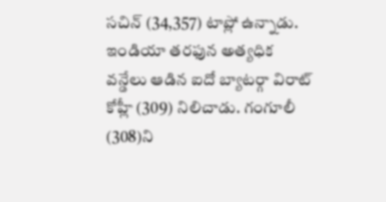సచిన్ (34,357) టాప్లో ఉన్నాడు.
ఇండియా తరఫున అత్యధిక వన్డేలు ఆడిన ఐదో బ్యాటర్గా విరాట్ కోహ్లీ (309) నిలిచాడు. గంగూలీ (308)ని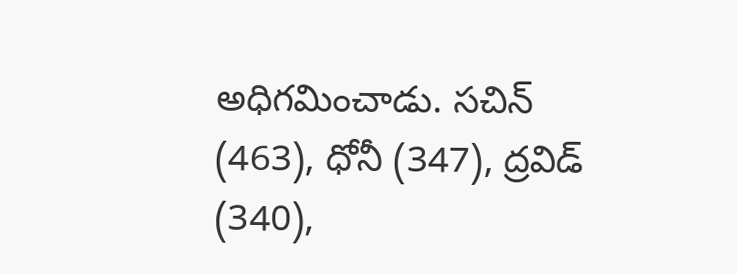అధిగమించాడు. సచిన్ (463), ధోనీ (347), ద్రవిడ్ (340),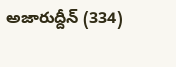అజారుద్దీన్ (334)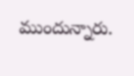ముందున్నారు.